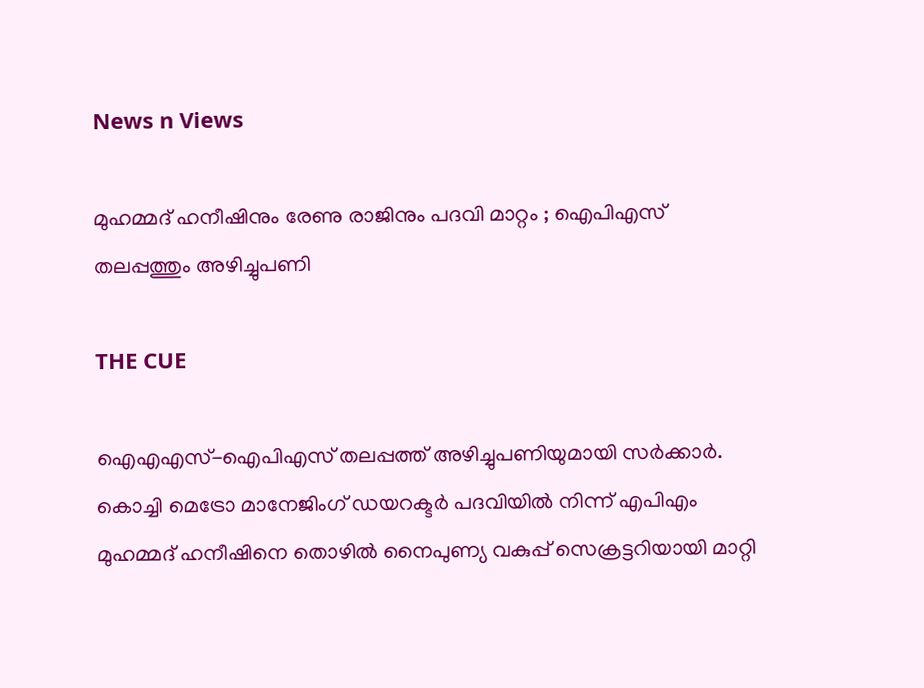News n Views

മുഹമ്മദ് ഹനീഷിനും രേണു രാജിനും പദവി മാറ്റം ; ഐപിഎസ് തലപ്പത്തും അഴിച്ചുപണി

THE CUE

ഐഎഎസ്-ഐപിഎസ് തലപ്പത്ത് അഴിച്ചുപണിയുമായി സര്‍ക്കാര്‍. കൊച്ചി മെട്രോ മാനേജിംഗ് ഡയറക്ടര്‍ പദവിയില്‍ നിന്ന് എപിഎം മുഹമ്മദ് ഹനീഷിനെ തൊഴില്‍ നൈപുണ്യ വകുപ്പ് സെക്രട്ടറിയായി മാറ്റി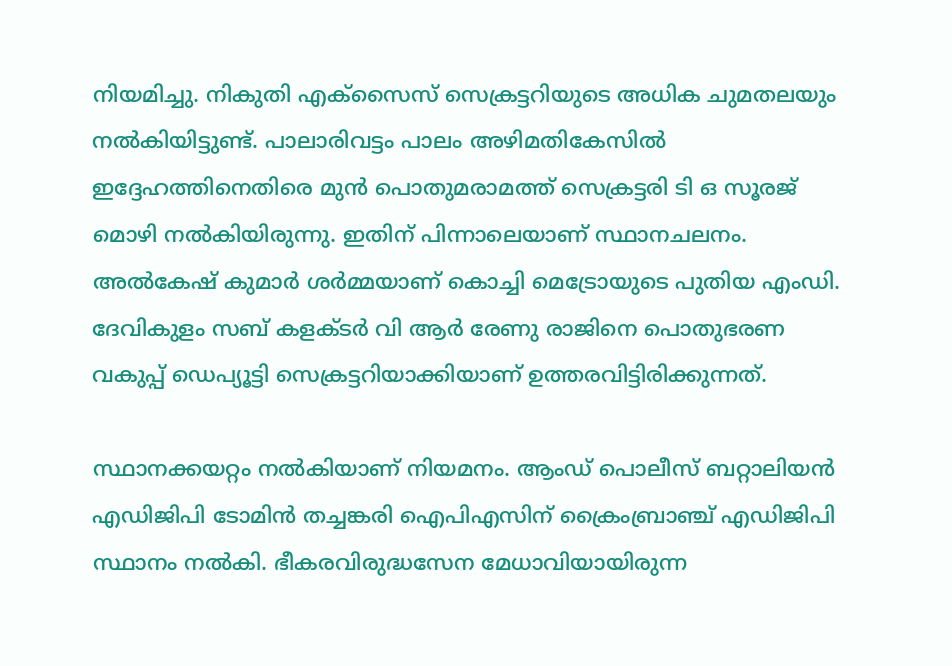നിയമിച്ചു. നികുതി എക്‌സൈസ് സെക്രട്ടറിയുടെ അധിക ചുമതലയും നല്‍കിയിട്ടുണ്ട്. പാലാരിവട്ടം പാലം അഴിമതികേസില്‍ ഇദ്ദേഹത്തിനെതിരെ മുന്‍ പൊതുമരാമത്ത് സെക്രട്ടരി ടി ഒ സൂരജ് മൊഴി നല്‍കിയിരുന്നു. ഇതിന് പിന്നാലെയാണ് സ്ഥാനചലനം. അല്‍കേഷ് കുമാര്‍ ശര്‍മ്മയാണ് കൊച്ചി മെട്രോയുടെ പുതിയ എംഡി. ദേവികുളം സബ് കളക്ടര്‍ വി ആര്‍ രേണു രാജിനെ പൊതുഭരണ വകുപ്പ് ഡെപ്യൂട്ടി സെക്രട്ടറിയാക്കിയാണ് ഉത്തരവിട്ടിരിക്കുന്നത്.

സ്ഥാനക്കയറ്റം നല്‍കിയാണ് നിയമനം. ആംഡ് പൊലീസ് ബറ്റാലിയന്‍ എഡിജിപി ടോമിന്‍ തച്ചങ്കരി ഐപിഎസിന് ക്രൈംബ്രാഞ്ച് എഡിജിപി സ്ഥാനം നല്‍കി. ഭീകരവിരുദ്ധസേന മേധാവിയായിരുന്ന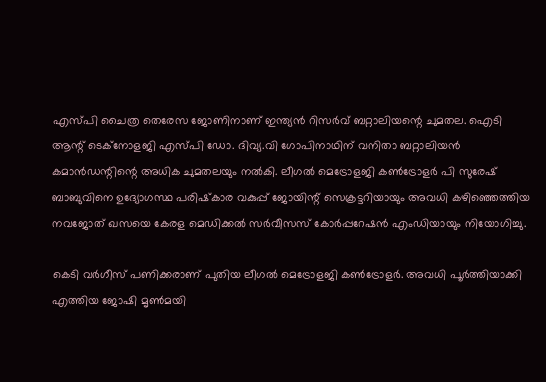എസ്പി ചൈത്ര തെരേസ ജോണിനാണ് ഇന്ത്യന്‍ റിസര്‍വ് ബറ്റാലിയന്റെ ചുമതല. ഐടി ആന്റ് ടെക്‌നോളജി എസ്പി ഡോ. ദിവ്യ.വി ഗോപിനാഥിന് വനിതാ ബറ്റാലിയന്‍ കമാന്‍ഡന്റിന്റെ അധിക ചുമതലയും നല്‍കി. ലീഗല്‍ മെട്രോളജി കണ്‍ട്രോളര്‍ പി സുരേഷ് ബാബുവിനെ ഉദ്യോഗസ്ഥ പരിഷ്‌കാര വകുപ്പ് ജോയിന്റ് സെക്രട്ടറിയായും അവധി കഴിഞ്ഞെത്തിയ നവജോത് ഖസയെ കേരള മെഡിക്കല്‍ സര്‍വീസസ് കോര്‍പ്പറേഷന്‍ എംഡിയായും നിയോഗിച്ചു.

കെടി വര്‍ഗീസ് പണിക്കരാണ് പുതിയ ലീഗല്‍ മെട്രോളജി കണ്‍ട്രോളര്‍. അവധി പൂര്‍ത്തിയാക്കി എത്തിയ ജോഷി മൃണ്‍മയി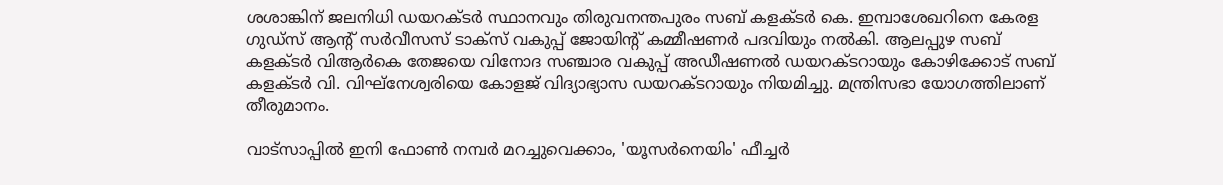ശശാങ്കിന് ജലനിധി ഡയറക്ടര്‍ സ്ഥാനവും തിരുവനന്തപുരം സബ് കളക്ടര്‍ കെ. ഇമ്പാശേഖറിനെ കേരള ഗുഡ്‌സ് ആന്റ് സര്‍വീസസ് ടാക്‌സ് വകുപ്പ് ജോയിന്റ് കമ്മീഷണര്‍ പദവിയും നല്‍കി. ആലപ്പുഴ സബ് കളക്ടര്‍ വിആര്‍കെ തേജയെ വിനോദ സഞ്ചാര വകുപ്പ് അഡീഷണല്‍ ഡയറക്ടറായും കോഴിക്കോട് സബ് കളക്ടര്‍ വി. വിഘ്‌നേശ്വരിയെ കോളജ് വിദ്യാഭ്യാസ ഡയറക്ടറായും നിയമിച്ചു. മന്ത്രിസഭാ യോഗത്തിലാണ് തീരുമാനം.

വാട്‌സാപ്പിൽ ഇനി ഫോൺ നമ്പർ മറച്ചുവെക്കാം, 'യൂസർനെയിം' ഫീച്ചർ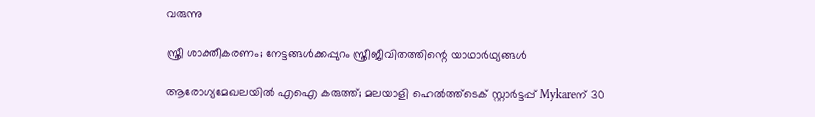വരുന്നു

സ്ത്രീ ശാക്തീകരണം; നേട്ടങ്ങള്‍ക്കപ്പുറം സ്ത്രീജീവിതത്തിന്റെ യാഥാര്‍ഥ്യങ്ങള്‍

ആരോഗ്യമേഖലയിൽ എഐ കരുത്ത്; മലയാളി ഹെൽത്ത്‌ടെക് സ്റ്റാർട്ടപ്പ് Mykareന് 30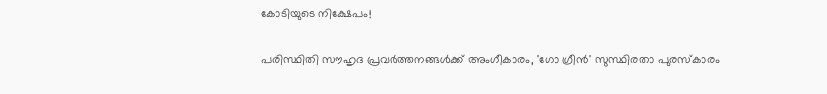കോടിയുടെ നിക്ഷേപം!

പരിസ്ഥിതി സൗഹൃദ പ്രവർത്തനങ്ങൾക്ക് അംഗീകാരം, 'ഗോ ഗ്രീൻ' സുസ്ഥിരതാ പുരസ്കാരം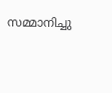സമ്മാനിച്ചു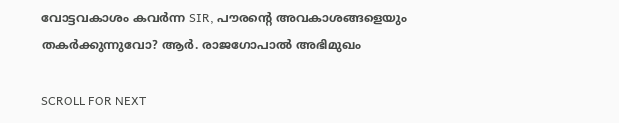വോട്ടവകാശം കവർന്ന SIR, പൗരന്റെ അവകാശങ്ങളെയും തകർക്കുന്നുവോ? ആർ. രാജഗോപാൽ അഭിമുഖം

SCROLL FOR NEXT